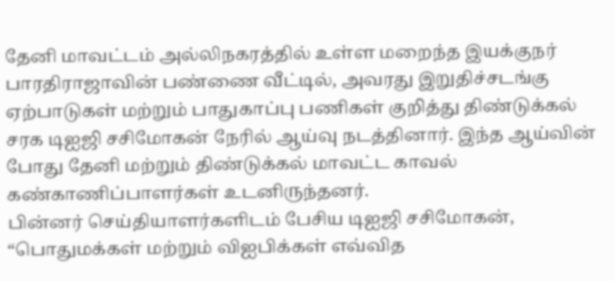தேனி மாவட்டம் அல்லிநகரத்தில் உள்ள மறைந்த இயக்குநர் பாரதிராஜாவின் பண்ணை வீட்டில், அவரது இறுதிச்சடங்கு ஏற்பாடுகள் மற்றும் பாதுகாப்பு பணிகள் குறித்து திண்டுக்கல் சரக டிஐஜி சசிமோகன் நேரில் ஆய்வு நடத்தினார். இந்த ஆய்வின் போது தேனி மற்றும் திண்டுக்கல் மாவட்ட காவல் கண்காணிப்பாளர்கள் உடனிருந்தனர்.
பின்னர் செய்தியாளர்களிடம் பேசிய டிஐஜி சசிமோகன், “பொதுமக்கள் மற்றும் விஐபிக்கள் எவ்வித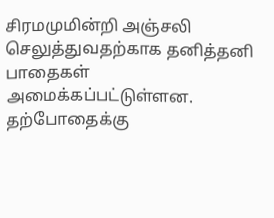சிரமமுமின்றி அஞ்சலி செலுத்துவதற்காக தனித்தனி பாதைகள் அமைக்கப்பட்டுள்ளன. தற்போதைக்கு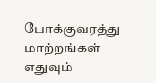போக்குவரத்து மாற்றங்கள் எதுவும்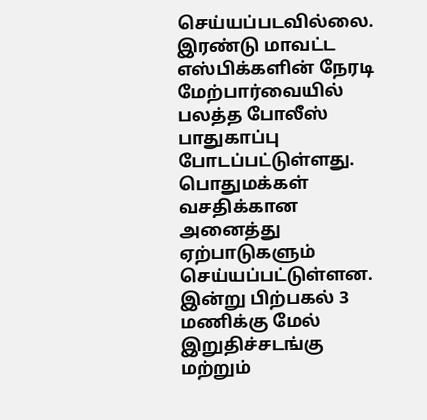செய்யப்படவில்லை. இரண்டு மாவட்ட எஸ்பிக்களின் நேரடி மேற்பார்வையில் பலத்த போலீஸ் பாதுகாப்பு போடப்பட்டுள்ளது. பொதுமக்கள் வசதிக்கான அனைத்து ஏற்பாடுகளும் செய்யப்பட்டுள்ளன. இன்று பிற்பகல் 3 மணிக்கு மேல் இறுதிச்சடங்கு மற்றும்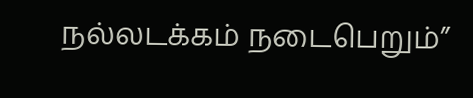நல்லடக்கம் நடைபெறும்”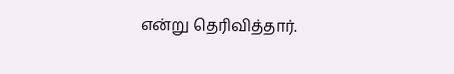என்று தெரிவித்தார்.